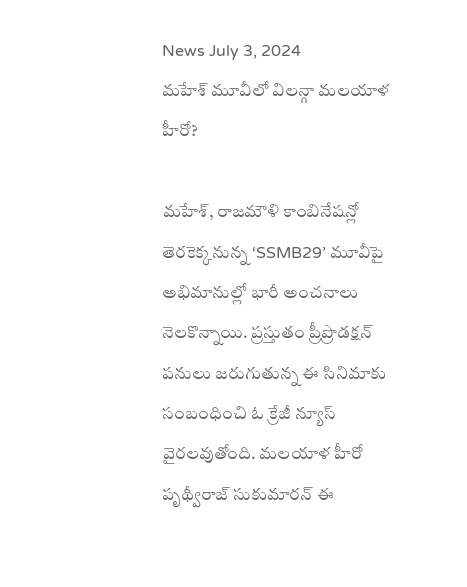News July 3, 2024
మహేశ్ మూవీలో విలన్గా మలయాళ హీరో?

మహేశ్, రాజమౌళి కాంబినేషన్లో తెరకెక్కనున్న ‘SSMB29’ మూవీపై అభిమానుల్లో భారీ అంచనాలు నెలకొన్నాయి. ప్రస్తుతం ప్రీప్రొడక్షన్ పనులు జరుగుతున్న ఈ సినిమాకు సంబంధించి ఓ క్రేజీ న్యూస్ వైరలవుతోంది. మలయాళ హీరో పృథ్వీరాజ్ సుకుమారన్ ఈ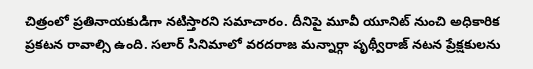చిత్రంలో ప్రతినాయకుడిగా నటిస్తారని సమాచారం. దీనిపై మూవీ యూనిట్ నుంచి అధికారిక ప్రకటన రావాల్సి ఉంది. సలార్ సినిమాలో వరదరాజ మన్నార్గా పృథ్వీరాజ్ నటన ప్రేక్షకులను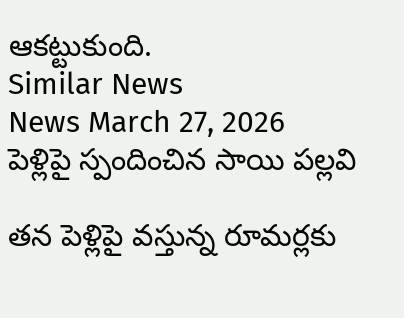ఆకట్టుకుంది.
Similar News
News March 27, 2026
పెళ్లిపై స్పందించిన సాయి పల్లవి

తన పెళ్లిపై వస్తున్న రూమర్లకు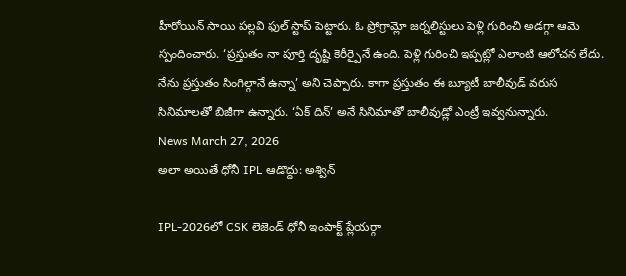హీరోయిన్ సాయి పల్లవి ఫుల్ స్టాప్ పెట్టారు. ఓ ప్రోగ్రామ్లో జర్నలిస్టులు పెళ్లి గురించి అడగ్గా ఆమె స్పందించారు. ‘ప్రస్తుతం నా పూర్తి దృష్టి కెరీర్పైనే ఉంది. పెళ్లి గురించి ఇప్పట్లో ఎలాంటి ఆలోచన లేదు. నేను ప్రస్తుతం సింగిల్గానే ఉన్నా’ అని చెప్పారు. కాగా ప్రస్తుతం ఈ బ్యూటీ బాలీవుడ్ వరుస సినిమాలతో బిజీగా ఉన్నారు. ‘ఏక్ దిన్’ అనే సినిమాతో బాలీవుడ్లో ఎంట్రీ ఇవ్వనున్నారు.
News March 27, 2026
అలా అయితే ధోనీ IPL ఆడొద్దు: అశ్విన్

IPL-2026లో CSK లెజెండ్ ధోనీ ఇంపాక్ట్ ప్లేయర్గా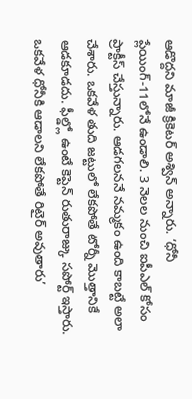ఆడొద్దని మాజీ క్రికెటర్ అశ్విన్ అన్నారు. ‘ధోనీ ప్లేయింగ్-11లోనే ఉండాలి. 3 నెలల నుంచి ఐపీఎల్ కోసం ప్రాక్టీస్ చేస్తున్నారు. ఆడగలననే నమ్మకం ఉంది కాబట్టే అలా చేశారు. ఒకవేళ తుది జట్టులో లేకపోతే టోర్నీ మొత్తానికే ఆడకూడదు. ఫీల్డ్లో ఉంటే కెప్టెన్ రుతురాజ్కు సపోర్ట్ ఇస్తారు. ఒకవేళ ధోనీకి ఆడాలని లేకపోతే రిటైర్ అవుతారు’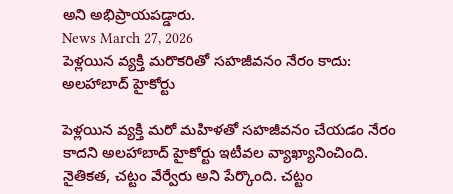అని అభిప్రాయపడ్డారు.
News March 27, 2026
పెళ్లయిన వ్యక్తి మరొకరితో సహజీవనం నేరం కాదు: అలహాబాద్ హైకోర్టు

పెళ్లయిన వ్యక్తి మరో మహిళతో సహజీవనం చేయడం నేరం కాదని అలహాబాద్ హైకోర్టు ఇటీవల వ్యాఖ్యానించింది. నైతికత, చట్టం వేర్వేరు అని పేర్కొంది. చట్టం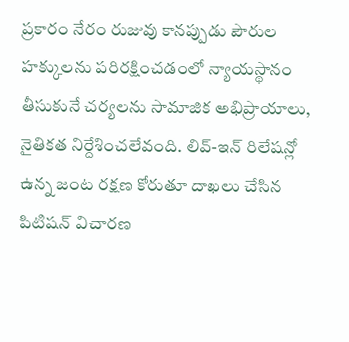ప్రకారం నేరం రుజువు కానప్పుడు పౌరుల హక్కులను పరిరక్షించడంలో న్యాయస్థానం తీసుకునే చర్యలను సామాజిక అభిప్రాయాలు, నైతికత నిర్దేశించలేవంది. లివ్-ఇన్ రిలేషన్లో ఉన్న జంట రక్షణ కోరుతూ దాఖలు చేసిన పిటిషన్ విచారణ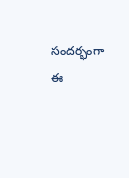సందర్భంగా ఈ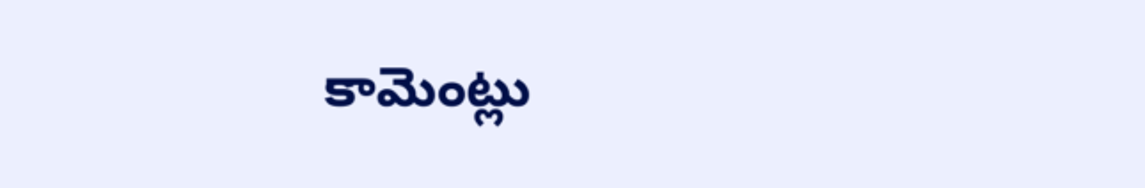కామెంట్లు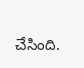చేసింది.